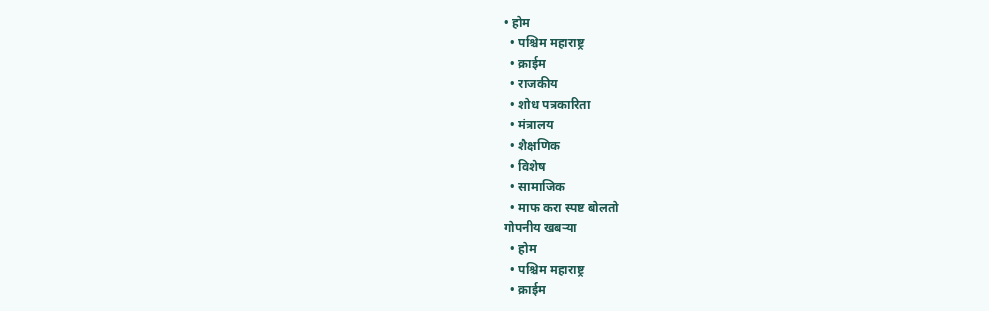• होम
  • पश्चिम महाराष्ट्र
  • क्राईम
  • राजकीय
  • शोध पत्रकारिता
  • मंत्रालय
  • शैक्षणिक
  • विशेष
  • सामाजिक
  • माफ करा स्पष्ट बोलतो
गोपनीय खबऱ्या
  • होम
  • पश्चिम महाराष्ट्र
  • क्राईम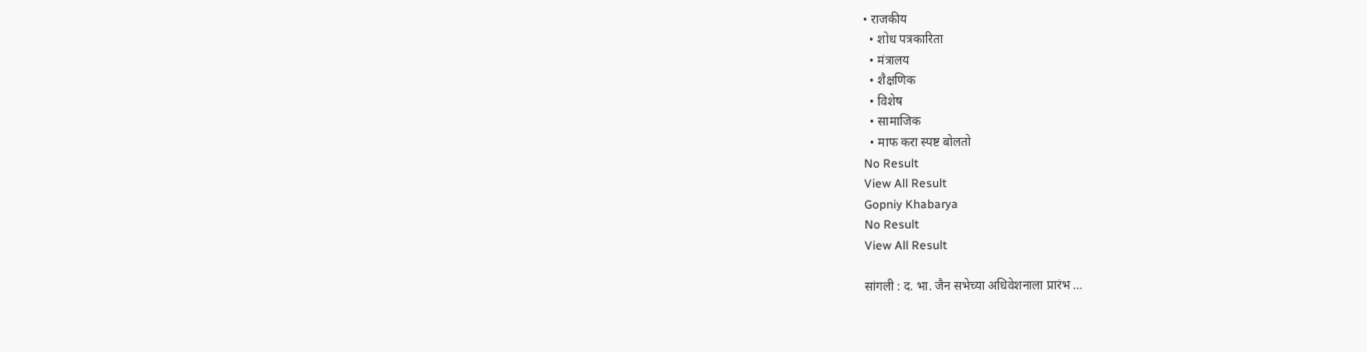• राजकीय
  • शोध पत्रकारिता
  • मंत्रालय
  • शैक्षणिक
  • विशेष
  • सामाजिक
  • माफ करा स्पष्ट बोलतो
No Result
View All Result
Gopniy Khabarya
No Result
View All Result

सांगली : द. भा. जैन सभेच्या अधिवेशनाला प्रारंभ …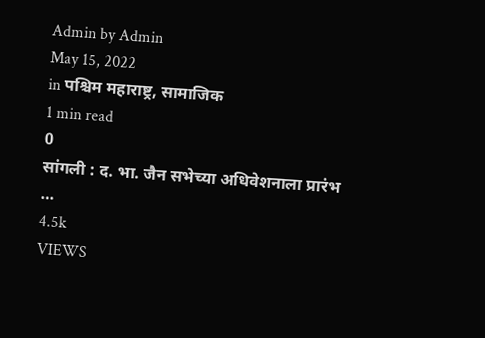Admin by Admin
May 15, 2022
in पश्चिम महाराष्ट्र, सामाजिक
1 min read
0
सांगली : द. भा. जैन सभेच्या अधिवेशनाला प्रारंभ …
4.5k
VIEWS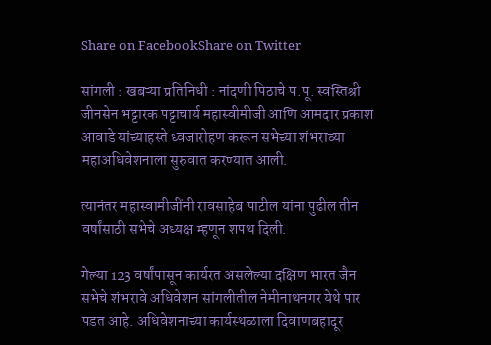Share on FacebookShare on Twitter

सांगली : खबऱ्या प्रतिनिधी : नांदणी पिठाचे प.पू. स्वस्तिश्री जीनसेन भट्टारक पट्टाचार्य महास्वीमीजी आणि आमदार प्रकाश आवाडे यांच्याहस्ते ध्वजारोहण करून सभेच्या शंभराव्या महाअधिवेशनाला सुरुवात करण्यात आली.

त्यानंतर महास्वामीजींनी रावसाहेब पाटील यांना पुढील तीन वर्षांसाठी सभेचे अध्यक्ष म्हणून शपथ दिली.

गेल्या 123 वर्षांपासून कार्यरत असलेल्या दक्षिण भारत जैन सभेचे शंभरावे अधिवेशन सांगलीतील नेमीनाथनगर येथे पार पडत आहे. अधिवेशनाच्या कार्यस्थळाला दिवाणबहादूर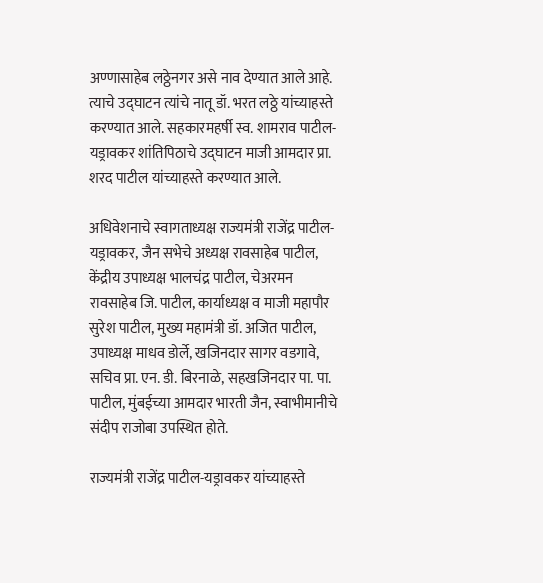अण्णासाहेब लठ्ठेनगर असे नाव देण्यात आले आहे. त्याचे उद्घाटन त्यांचे नातू डॉ. भरत लठ्ठे यांच्याहस्ते करण्यात आले. सहकारमहर्षी स्व. शामराव पाटील-यड्रावकर शांतिपिठाचे उद्घाटन माजी आमदार प्रा. शरद पाटील यांच्याहस्ते करण्यात आले.

अधिवेशनाचे स्वागताध्यक्ष राज्यमंत्री राजेंद्र पाटील-यड्रावकर, जैन सभेचे अध्यक्ष रावसाहेब पाटील, केंद्रीय उपाध्यक्ष भालचंद्र पाटील, चेअरमन रावसाहेब जि. पाटील, कार्याध्यक्ष व माजी महापौर सुरेश पाटील, मुख्य महामंत्री डॉ. अजित पाटील, उपाध्यक्ष माधव डोर्ले, खजिनदार सागर वडगावे, सचिव प्रा. एन. डी. बिरनाळे, सहखजिनदार पा. पा. पाटील, मुंबईच्या आमदार भारती जैन, स्वाभीमानीचे संदीप राजोबा उपस्थित होते.

राज्यमंत्री राजेंद्र पाटील-यड्रावकर यांच्याहस्ते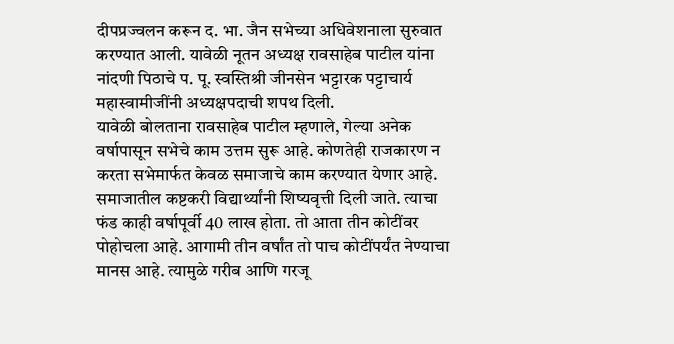दीपप्रज्वलन करून द. भा. जैन सभेच्या अधिवेशनाला सुरुवात करण्यात आली. यावेळी नूतन अध्यक्ष रावसाहेब पाटील यांना नांदणी पिठाचे प. पू. स्वस्तिश्री जीनसेन भट्टारक पट्टाचार्य महास्वामीजींनी अध्यक्षपदाची शपथ दिली.
यावेळी बोलताना रावसाहेब पाटील म्हणाले, गेल्या अनेक वर्षापासून सभेचे काम उत्तम सुरू आहे. कोणतेही राजकारण न करता सभेमार्फत केवळ समाजाचे काम करण्यात येणार आहे. समाजातील कष्टकरी विद्यार्थ्यांनी शिष्यवृत्ती दिली जाते. त्याचा फंड काही वर्षापूर्वी 40 लाख होता. तो आता तीन कोटींवर पोहोचला आहे. आगामी तीन वर्षांत तो पाच कोटींपर्यंत नेण्याचा मानस आहे. त्यामुळे गरीब आणि गरजू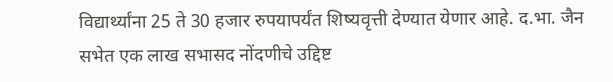विद्यार्थ्यांना 25 ते 30 हजार रुपयापर्यंत शिष्यवृत्ती देण्यात येणार आहे. द.भा. जैन सभेत एक लाख सभासद नोंदणीचे उद्दिष्ट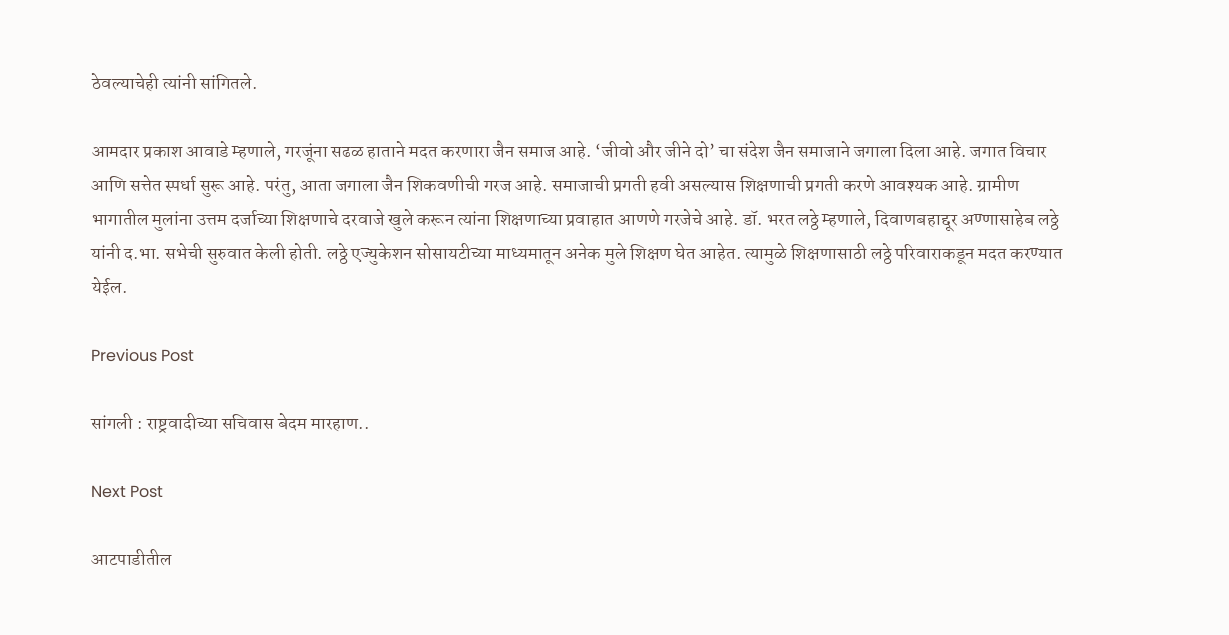ठेवल्याचेही त्यांनी सांगितले.

आमदार प्रकाश आवाडे म्हणाले, गरजूंना सढळ हाताने मदत करणारा जैन समाज आहे. ‘जीवो और जीने दो’ चा संदेश जैन समाजाने जगाला दिला आहे. जगात विचार आणि सत्तेत स्पर्धा सुरू आहे. परंतु, आता जगाला जैन शिकवणीची गरज आहे. समाजाची प्रगती हवी असल्यास शिक्षणाची प्रगती करणे आवश्यक आहे. ग्रामीण भागातील मुलांना उत्तम दर्जाच्या शिक्षणाचे दरवाजे खुले करून त्यांना शिक्षणाच्या प्रवाहात आणणे गरजेचे आहे. डॉ. भरत लठ्ठे म्हणाले, दिवाणबहाद्दूर अण्णासाहेब लठ्ठे यांनी द.भा. सभेची सुरुवात केली होती. लठ्ठे एज्युकेशन सोसायटीच्या माध्यमातून अनेक मुले शिक्षण घेत आहेत. त्यामुळे शिक्षणासाठी लठ्ठे परिवाराकडून मदत करण्यात
येईल.

Previous Post

सांगली : राष्ट्रवादीच्या सचिवास बेदम मारहाण..

Next Post

आटपाडीतील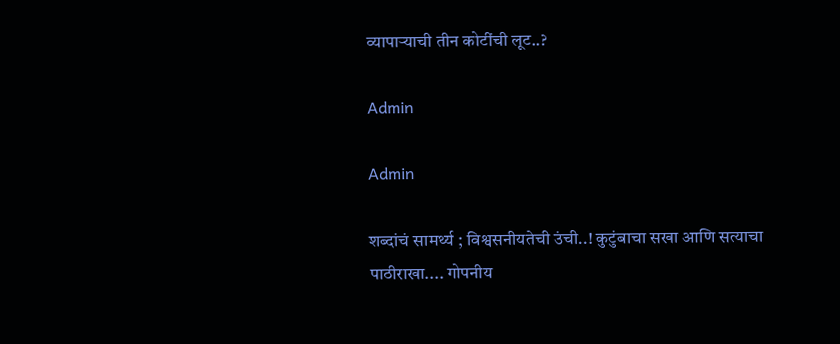व्यापार्‍याची तीन कोटींची लूट..?

Admin

Admin

शब्दांचं सामर्थ्य ; विश्वसनीयतेची उंची..! कुटुंबाचा सखा आणि सत्याचा पाठीराखा.... गोपनीय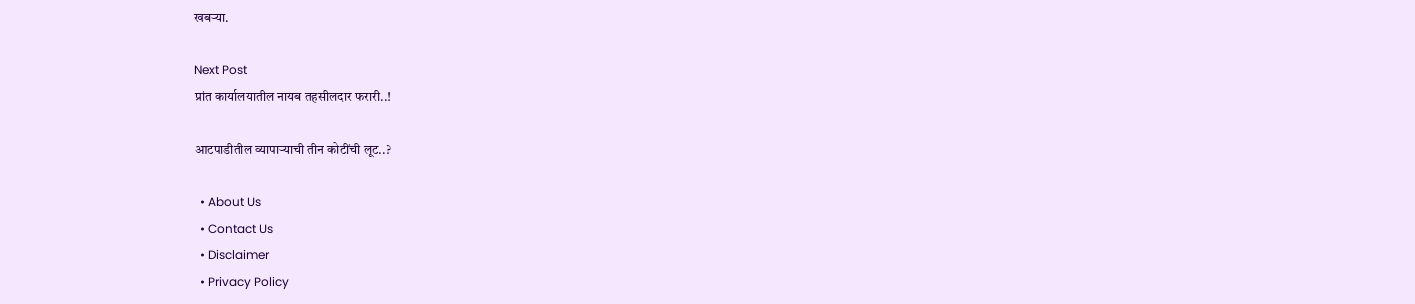खबऱ्या.

Next Post
प्रांत कार्यालयातील नायब तहसीलदार फरारी..!

आटपाडीतील व्यापार्‍याची तीन कोटींची लूट..?

  • About Us
  • Contact Us
  • Disclaimer
  • Privacy Policy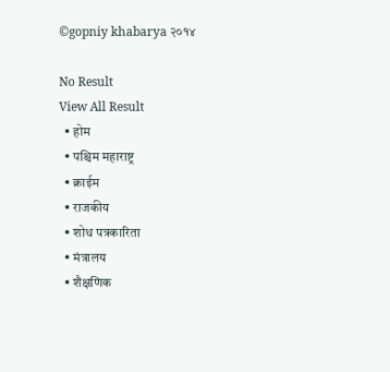©gopniy khabarya २०१४

No Result
View All Result
  • होम
  • पश्चिम महाराष्ट्र
  • क्राईम
  • राजकीय
  • शोध पत्रकारिता
  • मंत्रालय
  • शैक्षणिक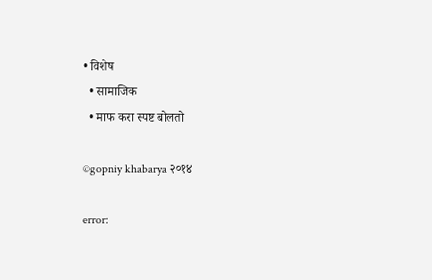• विशेष
  • सामाजिक
  • माफ करा स्पष्ट बोलतो

©gopniy khabarya २०१४

error: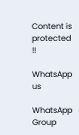Content is protected !!

WhatsApp us

WhatsApp Group